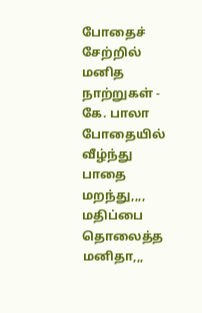போதைச் சேற்றில் மனித நாற்றுகள் - கே. பாலா
போதையில் வீழ்ந்து
பாதை மறந்து,,,,
மதிப்பை தொலைத்த
மனிதா,,,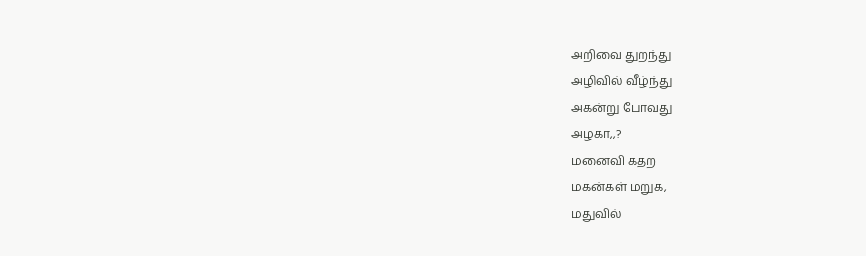அறிவை துறந்து
அழிவில் வீழ்ந்து
அகன்று போவது
அழகா,,?
மனைவி கதற
மகன்கள் மறுக,
மதுவில்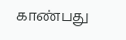காண்பது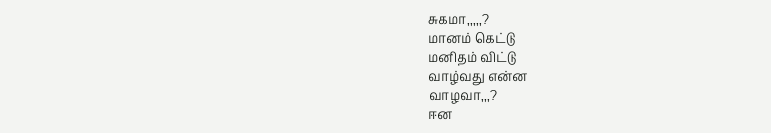சுகமா,,,,,?
மானம் கெட்டு
மனிதம் விட்டு
வாழ்வது என்ன
வாழவா,,,?
ஈன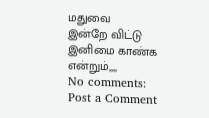மதுவை
இன்றே விட்டு
இனிமை காண்க
என்றும்,,,,
No comments:
Post a Comment